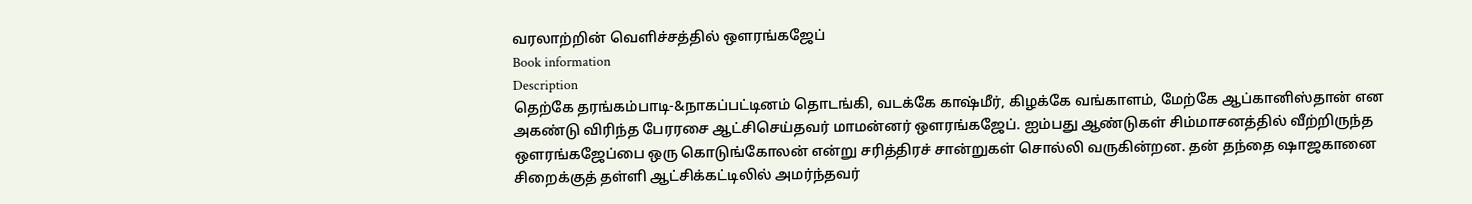வரலாற்றின் வெளிச்சத்தில் ஔரங்கஜேப்
Book information
Description
தெற்கே தரங்கம்பாடி-&நாகப்பட்டினம் தொடங்கி, வடக்கே காஷ்மீர், கிழக்கே வங்காளம், மேற்கே ஆப்கானிஸ்தான் என அகண்டு விரிந்த பேரரசை ஆட்சிசெய்தவர் மாமன்னர் ஔரங்கஜேப். ஐம்பது ஆண்டுகள் சிம்மாசனத்தில் வீற்றிருந்த ஔரங்கஜேப்பை ஒரு கொடுங்கோலன் என்று சரித்திரச் சான்றுகள் சொல்லி வருகின்றன. தன் தந்தை ஷாஜகானை சிறைக்குத் தள்ளி ஆட்சிக்கட்டிலில் அமர்ந்தவர்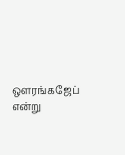ஔரங்கஜேப் என்று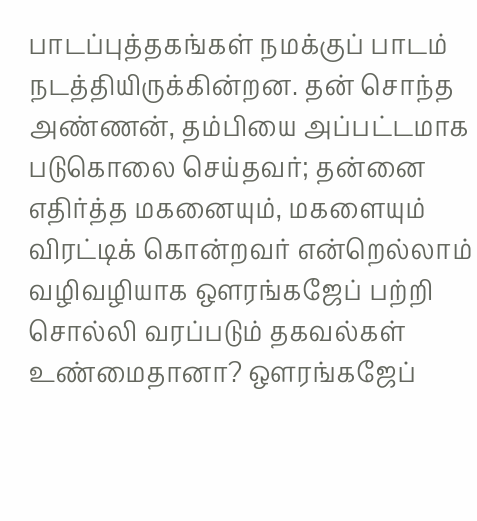பாடப்புத்தகங்கள் நமக்குப் பாடம் நடத்தியிருக்கின்றன. தன் சொந்த அண்ணன், தம்பியை அப்பட்டமாக படுகொலை செய்தவர்; தன்னை எதிர்த்த மகனையும், மகளையும் விரட்டிக் கொன்றவர் என்றெல்லாம் வழிவழியாக ஔரங்கஜேப் பற்றி சொல்லி வரப்படும் தகவல்கள் உண்மைதானா? ஔரங்கஜேப்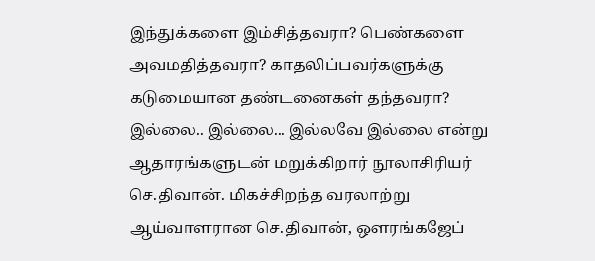இந்துக்களை இம்சித்தவரா? பெண்களை அவமதித்தவரா? காதலிப்பவர்களுக்கு கடுமையான தண்டனைகள் தந்தவரா? இல்லை.. இல்லை... இல்லவே இல்லை என்று ஆதாரங்களுடன் மறுக்கிறார் நூலாசிரியர் செ.திவான். மிகச்சிறந்த வரலாற்று ஆய்வாளரான செ.திவான், ஔரங்கஜேப்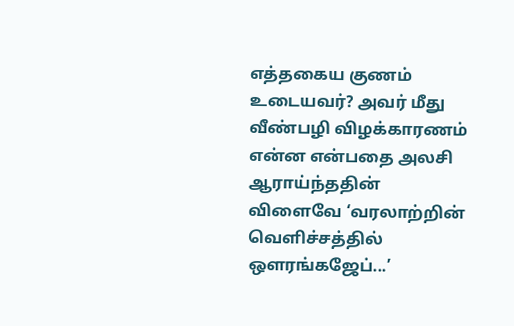எத்தகைய குணம் உடையவர்? அவர் மீது வீண்பழி விழக்காரணம் என்ன என்பதை அலசி ஆராய்ந்ததின் விளைவே ‘வரலாற்றின் வெளிச்சத்தில் ஔரங்கஜேப்...’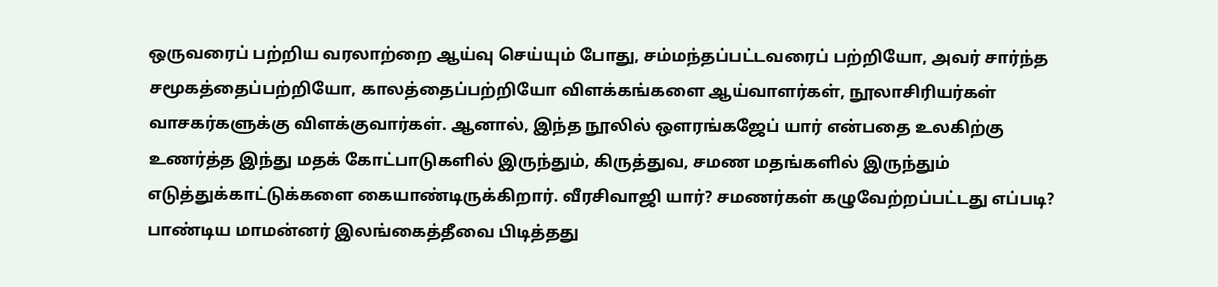ஒருவரைப் பற்றிய வரலாற்றை ஆய்வு செய்யும் போது, சம்மந்தப்பட்டவரைப் பற்றியோ, அவர் சார்ந்த சமூகத்தைப்பற்றியோ, காலத்தைப்பற்றியோ விளக்கங்களை ஆய்வாளர்கள், நூலாசிரியர்கள் வாசகர்களுக்கு விளக்குவார்கள். ஆனால், இந்த நூலில் ஔரங்கஜேப் யார் என்பதை உலகிற்கு உணர்த்த இந்து மதக் கோட்பாடுகளில் இருந்தும், கிருத்துவ, சமண மதங்களில் இருந்தும் எடுத்துக்காட்டுக்களை கையாண்டிருக்கிறார். வீரசிவாஜி யார்? சமணர்கள் கழுவேற்றப்பட்டது எப்படி? பாண்டிய மாமன்னர் இலங்கைத்தீவை பிடித்தது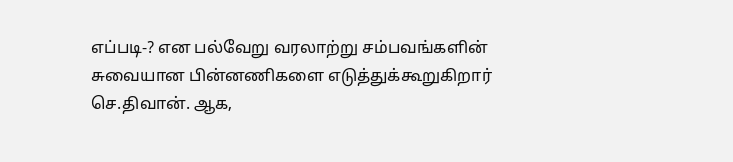எப்படி-? என பல்வேறு வரலாற்று சம்பவங்களின் சுவையான பின்னணிகளை எடுத்துக்கூறுகிறார் செ.திவான். ஆக,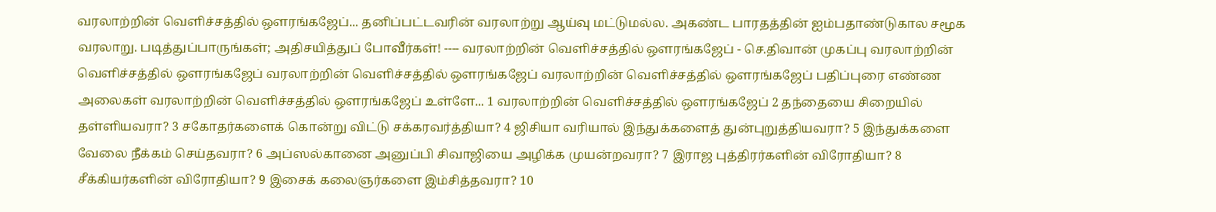வரலாற்றின் வெளிச்சத்தில் ஔரங்கஜேப்... தனிப்பட்டவரின் வரலாற்று ஆய்வு மட்டுமல்ல. அகண்ட பாரதத்தின் ஐம்பதாண்டுகால சமூக வரலாறு. படித்துப்பாருங்கள்; அதிசயித்துப் போவீர்கள்! ---- வரலாற்றின் வெளிச்சத்தில் ஔரங்கஜேப் - செ.திவான் முகப்பு வரலாற்றின் வெளிச்சத்தில் ஔரங்கஜேப் வரலாற்றின் வெளிச்சத்தில் ஔரங்கஜேப் வரலாற்றின் வெளிச்சத்தில் ஔரங்கஜேப் பதிப்புரை எண்ண அலைகள் வரலாற்றின் வெளிச்சத்தில் ஔரங்கஜேப் உள்ளே... 1 வரலாற்றின் வெளிச்சத்தில் ஔரங்கஜேப் 2 தந்தையை சிறையில் தள்ளியவரா? 3 சகோதர்களைக் கொன்று விட்டு சக்கரவர்த்தியா? 4 ஜிசியா வரியால் இந்துக்களைத் துன்புறுத்தியவரா? 5 இந்துக்களை வேலை நீக்கம் செய்தவரா? 6 அப்ஸல்கானை அனுப்பி சிவாஜியை அழிக்க முயன்றவரா? 7 இராஜ புத்திரர்களின் விரோதியா? 8 சீக்கியர்களின் விரோதியா? 9 இசைக் கலைஞர்களை இம்சித்தவரா? 10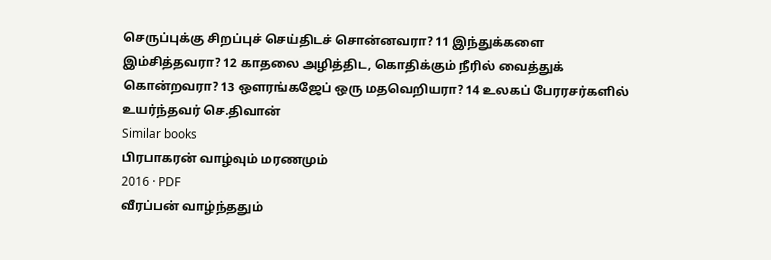செருப்புக்கு சிறப்புச் செய்திடச் சொன்னவரா? 11 இந்துக்களை இம்சித்தவரா? 12 காதலை அழித்திட, கொதிக்கும் நீரில் வைத்துக் கொன்றவரா? 13 ஔரங்கஜேப் ஒரு மதவெறியரா? 14 உலகப் பேரரசர்களில் உயர்ந்தவர் செ.திவான்
Similar books
பிரபாகரன் வாழ்வும் மரணமும்
2016 · PDF
வீரப்பன் வாழ்ந்ததும்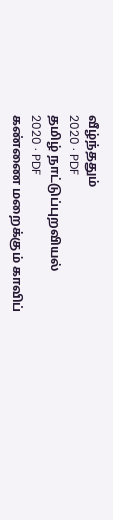வீழ்ந்ததும்
2020 · PDF
தமிழ் நாட்டுப்புறவியல்
2020 · PDF
கண்ணை மறைக்கும் காவிப்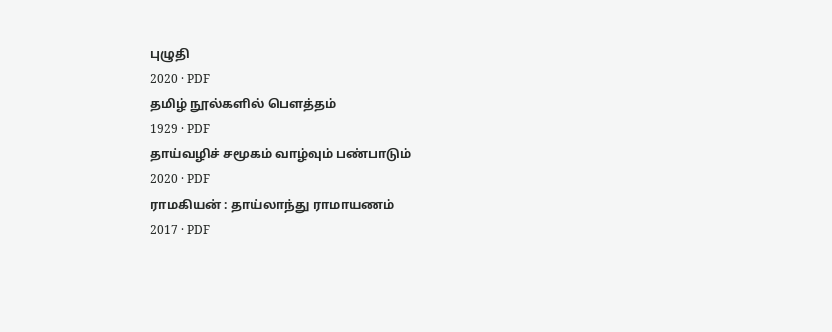புழுதி
2020 · PDF
தமிழ் நூல்களில் பௌத்தம்
1929 · PDF
தாய்வழிச் சமூகம் வாழ்வும் பண்பாடும்
2020 · PDF
ராமகியன் : தாய்லாந்து ராமாயணம்
2017 · PDF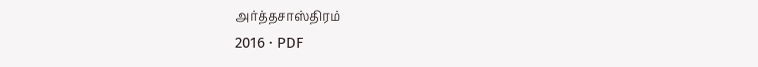அர்த்தசாஸ்திரம்
2016 · PDF